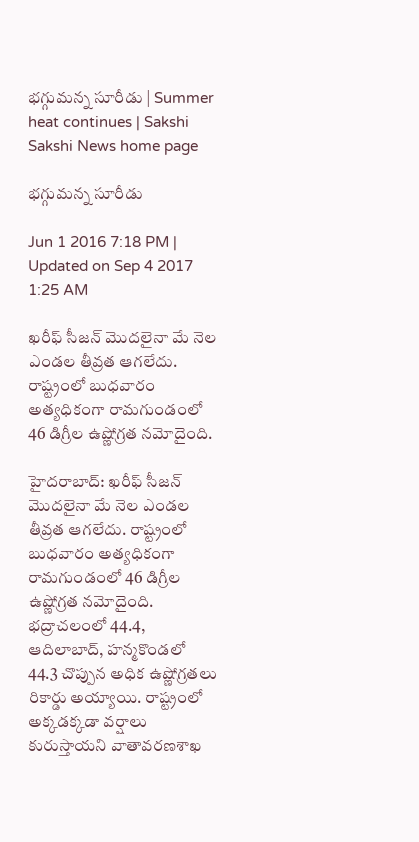భగ్గుమన్న సూరీడు | Summer heat continues | Sakshi
Sakshi News home page

భగ్గుమన్న సూరీడు

Jun 1 2016 7:18 PM | Updated on Sep 4 2017 1:25 AM

ఖరీఫ్ సీజన్ మొదలైనా మే నెల ఎండల తీవ్రత ఆగలేదు. రాష్ట్రంలో బుధవారం అత్యధికంగా రామగుండంలో 46 డిగ్రీల ఉష్ణోగ్రత నమోదైంది.

హైదరాబాద్: ఖరీఫ్ సీజన్ మొదలైనా మే నెల ఎండల తీవ్రత ఆగలేదు. రాష్ట్రంలో బుధవారం అత్యధికంగా రామగుండంలో 46 డిగ్రీల ఉష్ణోగ్రత నమోదైంది. భద్రాచలంలో 44.4, ఆదిలాబాద్, హన్మకొండలో 44.3 చొప్పున అధిక ఉష్ణోగ్రతలు రికార్డు అయ్యాయి. రాష్ట్రంలో అక్కడక్కడా వర్షాలు కురుస్తాయని వాతావరణశాఖ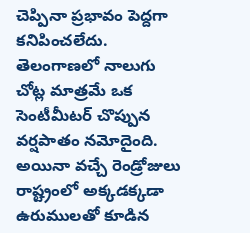చెప్పినా ప్రభావం పెద్దగా కనిపించలేదు. తెలంగాణలో నాలుగు చోట్ల మాత్రమే ఒక సెంటీమీటర్ చొప్పున వర్షపాతం నమోదైంది. అయినా వచ్చే రెండ్రోజులు రాష్ట్రంలో అక్కడక్కడా ఉరుములతో కూడిన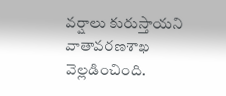వర్షాలు కురుస్తాయని వాతావరణశాఖ వెల్లడించింది.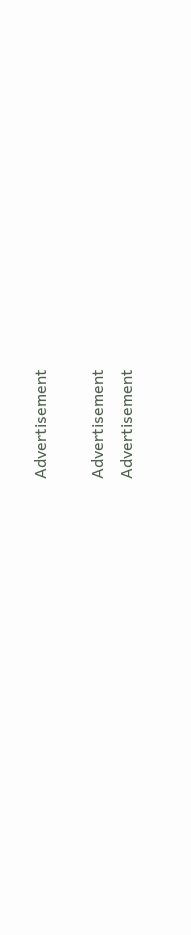Advertisement

Advertisement
Advertisement